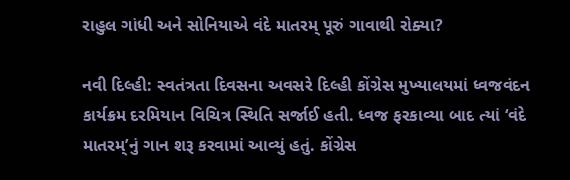રાહુલ ગાંધી અને સોનિયાએ વંદે માતરમ્ પૂરું ગાવાથી રોક્યા?

નવી દિલ્હી: સ્વતંત્રતા દિવસના અવસરે દિલ્હી કોંગ્રેસ મુખ્યાલયમાં ધ્વજવંદન કાર્યક્રમ દરમિયાન વિચિત્ર સ્થિતિ સર્જાઈ હતી. ધ્વજ ફરકાવ્યા બાદ ત્યાં ‘વંદે માતરમ્’નું ગાન શરૂ કરવામાં આવ્યું હતું. કોંગ્રેસ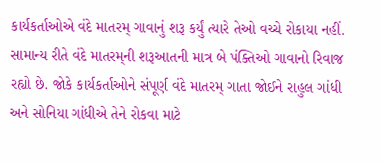કાર્યકર્તાઓએ વંદે માતરમ્ ગાવાનું શરૂ કર્યું ત્યારે તેઓ વચ્ચે રોકાયા નહીં. સામાન્ય રીતે વંદે માતરમ્‌ની શરૂઆતની માત્ર બે પંક્તિઓ ગાવાનો રિવાજ રહ્યો છે. જોકે કાર્યકર્તાઓને સંપૂર્ણ વંદે માતરમ્ ગાતા જોઈને રાહુલ ગાંધી અને સોનિયા ગાંધીએ તેને રોકવા માટે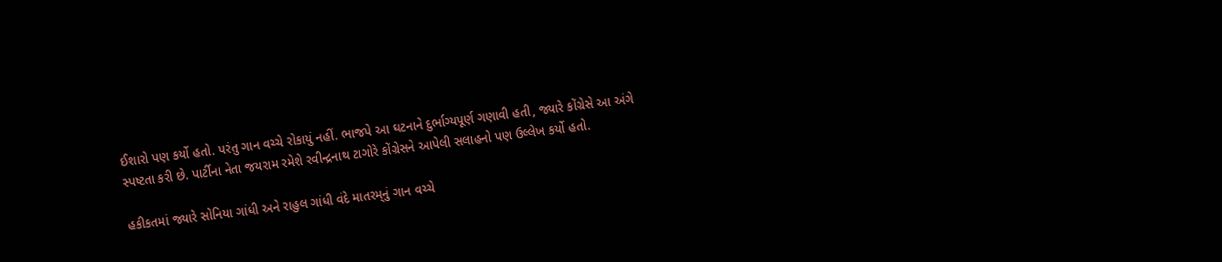ઈશારો પણ કર્યો હતો. પરંતુ ગાન વચ્ચે રોકાયું નહીં. ભાજપે આ ઘટનાને દુર્ભાગ્યપૂર્ણ ગણાવી હતી, જ્યારે કોંગ્રેસે આ અંગે સ્પષ્ટતા કરી છે. પાર્ટીના નેતા જયરામ રમેશે રવીન્દ્રનાથ ટાગોરે કોંગ્રેસને આપેલી સલાહનો પણ ઉલ્લેખ કર્યો હતો.

હકીકતમાં જ્યારે સોનિયા ગાંધી અને રાહુલ ગાંધી વંદે માતરમ્‌નું ગાન વચ્ચે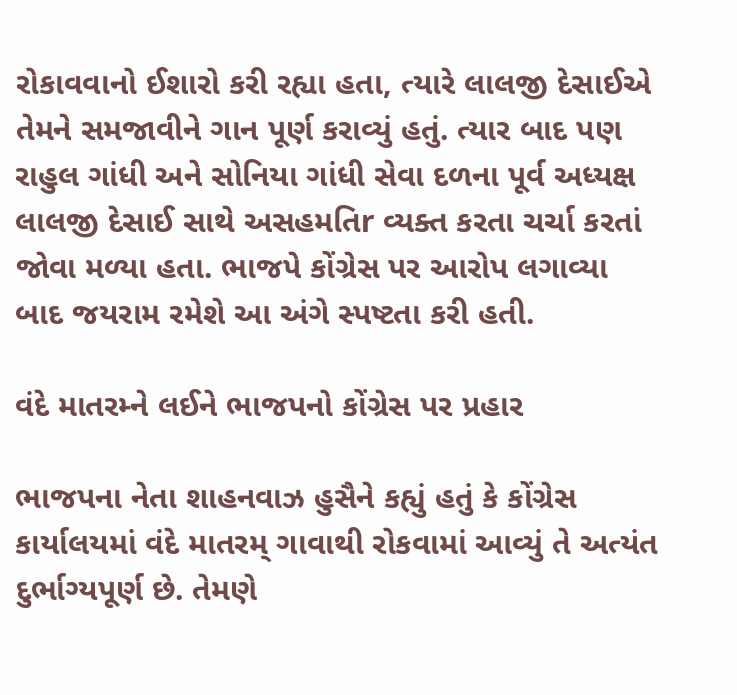રોકાવવાનો ઈશારો કરી રહ્યા હતા, ત્યારે લાલજી દેસાઈએ તેમને સમજાવીને ગાન પૂર્ણ કરાવ્યું હતું. ત્યાર બાદ પણ રાહુલ ગાંધી અને સોનિયા ગાંધી સેવા દળના પૂર્વ અધ્યક્ષ લાલજી દેસાઈ સાથે અસહમતિr વ્યક્ત કરતા ચર્ચા કરતાં જોવા મળ્યા હતા. ભાજપે કોંગ્રેસ પર આરોપ લગાવ્યા બાદ જયરામ રમેશે આ અંગે સ્પષ્ટતા કરી હતી.

વંદે માતરમ્ને લઈને ભાજપનો કોંગ્રેસ પર પ્રહાર

ભાજપના નેતા શાહનવાઝ હુસૈને કહ્યું હતું કે કોંગ્રેસ કાર્યાલયમાં વંદે માતરમ્ ગાવાથી રોકવામાં આવ્યું તે અત્યંત દુર્ભાગ્યપૂર્ણ છે. તેમણે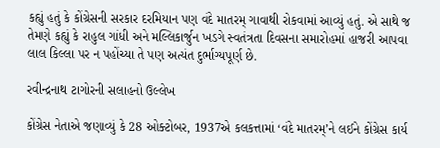કહ્યું હતું કે કોંગ્રેસની સરકાર દરમિયાન પણ વંદે માતરમ્ ગાવાથી રોકવામાં આવ્યું હતું. એ સાથે જ તેમણે કહ્યું કે રાહુલ ગાંધી અને મલ્લિકાર્જુન ખડગે સ્વતંત્રતા દિવસના સમારોહમાં હાજરી આપવા લાલ કિલ્લા પર ન પહોંચ્યા તે પણ અત્યંત દુર્ભાગ્યપૂર્ણ છે.

રવીન્દ્રનાથ ટાગોરની સલાહનો ઉલ્લેખ

કોંગ્રેસ નેતાએ જણાવ્યું કે 28 ઓક્ટોબર, 1937એ કલકત્તામાં ‘વંદે માતરમ્’ને લઈને કોંગ્રેસ કાર્ય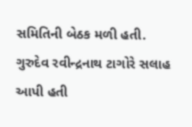સમિતિની બેઠક મળી હતી. ગુરુદેવ રવીન્દ્રનાથ ટાગોરે સલાહ આપી હતી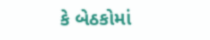કે બેઠકોમાં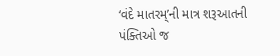‘વંદે માતરમ્’ની માત્ર શરૂઆતની પંક્તિઓ જ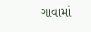ગાવામાં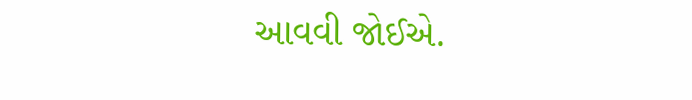આવવી જોઈએ.